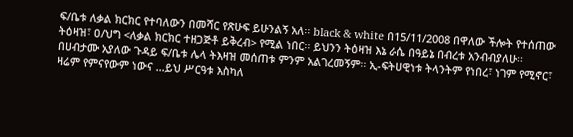ፍ/ቤቱ ለቃል ክርክር የተባለውን በመሻር የጽሁፍ ይሁንልኝ አለ፡፡ black & white በ15/11/2008 በዋለው ችሎት የተሰጠው ትዕዛዝ፣ ዐ/ህግ <ለቃል ክርክር ተዘጋጅቶ ይቅረብ> የሚል ነበር፡፡ ይህንን ትዕዛዝ እኔ ራሴ በዓይኔ በብረቱ አንብብያለሁ፡፡ በሀብታሙ አያለው ጉዳይ ፍ/ቤቱ ሌላ ትእዛዝ መሰጠቱ ምንም አልገረመኝም፡፡ ኢ-ፍትሀዊነቱ ትላንትም የነበረ፣ ነገም የሚኖር፣ ዛሬም የምናየውም ነውና …ይህ ሥርዓቱ እስካለ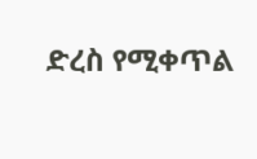ድረስ የሚቀጥል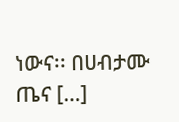ነውና፡፡ በሀብታሙ ጤና […]